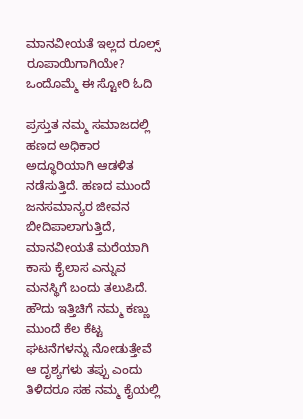ಮಾನವೀಯತೆ ಇಲ್ಲದ ರೂಲ್ಸ್‌ ರೂಪಾಯಿಗಾಗಿಯೇ? ಒಂದೊಮ್ಮೆ ಈ ಸ್ಟೋರಿ ಓದಿ

ಪ್ರಸ್ತುತ ನಮ್ಮ ಸಮಾಜದಲ್ಲಿ ಹಣದ ಅಧಿಕಾರ ಅದ್ಧೂರಿಯಾಗಿ ಆಡಳಿತ ನಡೆಸುತ್ತಿದೆ. ಹಣದ ಮುಂದೆ ಜನಸಮಾನ್ಯರ ಜೀವನ ಬೀದಿಪಾಲಾಗುತ್ತಿದೆ, ಮಾನವೀಯತೆ ಮರೆಯಾಗಿ ಕಾಸು ಕೈಲಾಸ ಎನ್ನುವ ಮನಸ್ಥಿಗೆ ಬಂದು ತಲುಪಿದೆ. ಹೌದು ಇತ್ತಿಚಿಗೆ ನಮ್ಮ ಕಣ್ಣು ಮುಂದೆ ಕೆಲ ಕೆಟ್ಟ ಘಟನೆಗಳನ್ನು ನೋಡುತ್ತೇವೆ ಆ ದೃಶ್ಯಗಳು ತಪ್ಪು ಎಂದು ತಿಳಿದರೂ ಸಹ ನಮ್ಮ ಕೈಯಲ್ಲಿ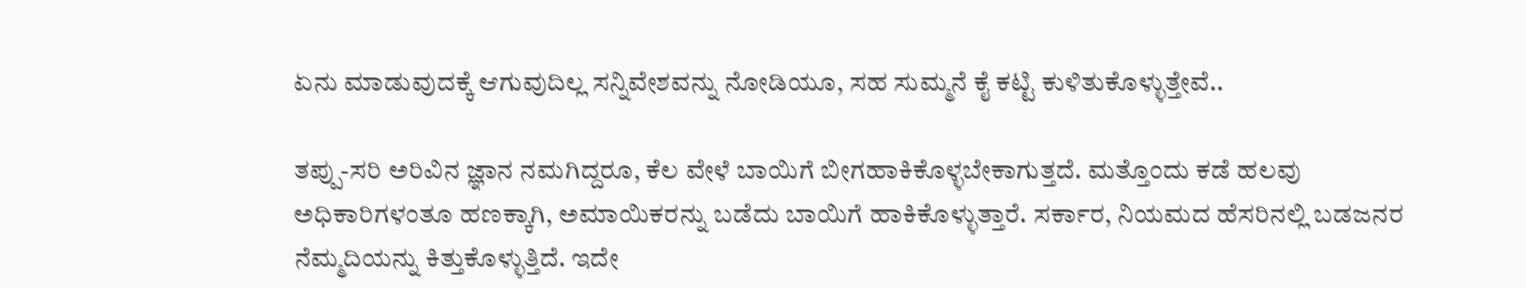ಏನು ಮಾಡುವುದಕ್ಕೆ ಆಗುವುದಿಲ್ಲ ಸನ್ನಿವೇಶವನ್ನು ನೋಡಿಯೂ, ಸಹ ಸುಮ್ಮನೆ ಕೈ ಕಟ್ಟಿ ಕುಳಿತುಕೊಳ್ಳುತ್ತೇವೆ..

ತಪ್ಪು-ಸರಿ ಅರಿವಿನ ಜ್ಞಾನ ನಮಗಿದ್ದರೂ, ಕೆಲ ವೇಳೆ ಬಾಯಿಗೆ ಬೀಗಹಾಕಿಕೊಳ್ಳಬೇಕಾಗುತ್ತದೆ. ಮತ್ತೊಂದು ಕಡೆ ಹಲವು ಅಧಿಕಾರಿಗಳಂತೂ ಹಣಕ್ಕಾಗಿ, ಅಮಾಯಿಕರನ್ನು ಬಡೆದು ಬಾಯಿಗೆ ಹಾಕಿಕೊಳ್ಳುತ್ತಾರೆ. ಸರ್ಕಾರ, ನಿಯಮದ ಹೆಸರಿನಲ್ಲಿ ಬಡಜನರ ನೆಮ್ಮದಿಯನ್ನು ಕಿತ್ತುಕೊಳ್ಳುತ್ತಿದೆ. ಇದೇ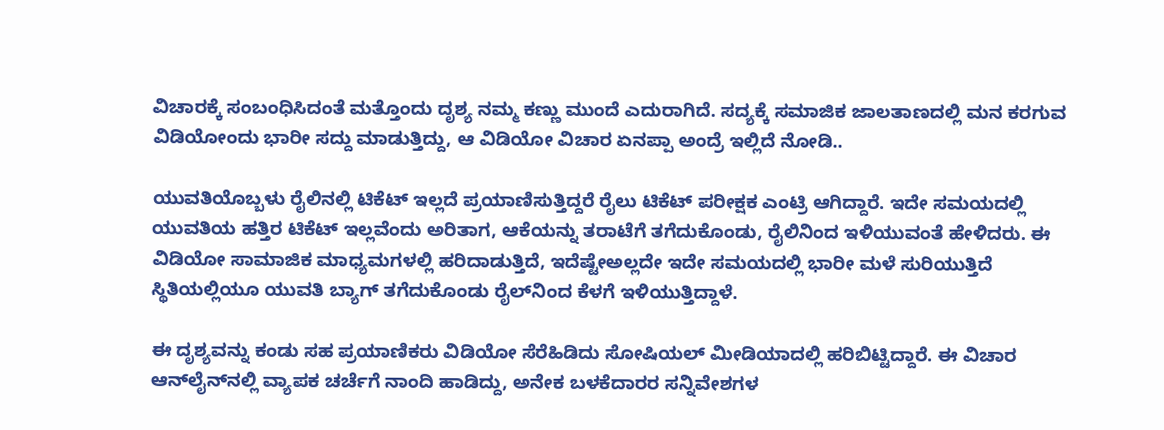ವಿಚಾರಕ್ಕೆ ಸಂಬಂಧಿಸಿದಂತೆ ಮತ್ತೊಂದು ದೃಶ್ಯ ನಮ್ಮ ಕಣ್ಣು ಮುಂದೆ ಎದುರಾಗಿದೆ. ಸದ್ಯಕ್ಕೆ ಸಮಾಜಿಕ ಜಾಲತಾಣದಲ್ಲಿ ಮನ ಕರಗುವ ವಿಡಿಯೋಂದು ಭಾರೀ ಸದ್ದು ಮಾಡುತ್ತಿದ್ದು, ಆ ವಿಡಿಯೋ ವಿಚಾರ ಏನಪ್ಪಾ ಅಂದ್ರೆ ಇಲ್ಲಿದೆ ನೋಡಿ..

ಯುವತಿಯೊಬ್ಬಳು ರೈಲಿನಲ್ಲಿ ಟಿಕೆಟ್ ಇಲ್ಲದೆ ಪ್ರಯಾಣಿಸುತ್ತಿದ್ದರೆ ರೈಲು ಟಿಕೆಟ್ ಪರೀಕ್ಷಕ ಎಂಟ್ರಿ ಆಗಿದ್ದಾರೆ. ಇದೇ ಸಮಯದಲ್ಲಿ ಯುವತಿಯ ಹತ್ತಿರ ಟಿಕೆಟ್ ಇಲ್ಲವೆಂದು ಅರಿತಾಗ, ಆಕೆಯನ್ನು ತರಾಟೆಗೆ ತಗೆದುಕೊಂಡು, ರೈಲಿನಿಂದ ಇಳಿಯುವಂತೆ ಹೇಳಿದರು. ಈ ವಿಡಿಯೋ ಸಾಮಾಜಿಕ ಮಾಧ್ಯಮಗಳಲ್ಲಿ ಹರಿದಾಡುತ್ತಿದೆ, ಇದೆಷ್ಟೇಅಲ್ಲದೇ ಇದೇ ಸಮಯದಲ್ಲಿ ಭಾರೀ ಮಳೆ ಸುರಿಯುತ್ತಿದೆ ಸ್ಥಿತಿಯಲ್ಲಿಯೂ ಯುವತಿ ಬ್ಯಾಗ್‌ ತಗೆದುಕೊಂಡು ರೈಲ್‌ನಿಂದ ಕೆಳಗೆ ಇಳಿಯುತ್ತಿದ್ದಾಳೆ.

ಈ ದೃಶ್ಯವನ್ನು ಕಂಡು ಸಹ ಪ್ರಯಾಣಿಕರು ವಿಡಿಯೋ ಸೆರೆಹಿಡಿದು ಸೋಷಿಯಲ್ ಮೀಡಿಯಾದಲ್ಲಿ ಹರಿಬಿಟ್ಟಿದ್ದಾರೆ. ಈ ವಿಚಾರ ಆನ್‌ಲೈನ್‌ನಲ್ಲಿ ವ್ಯಾಪಕ ಚರ್ಚೆಗೆ ನಾಂದಿ ಹಾಡಿದ್ದು, ಅನೇಕ ಬಳಕೆದಾರರ ಸನ್ನಿವೇಶಗಳ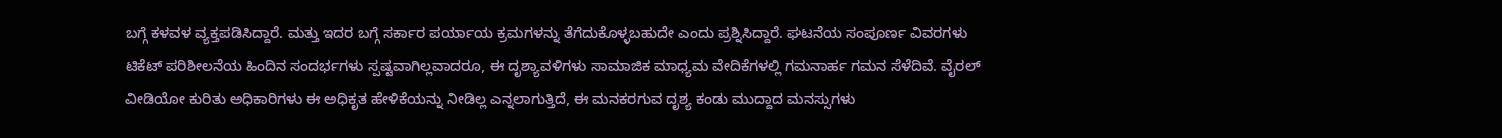ಬಗ್ಗೆ ಕಳವಳ ವ್ಯಕ್ತಪಡಿಸಿದ್ದಾರೆ. ಮತ್ತು ಇದರ ಬಗ್ಗೆ ಸರ್ಕಾರ ಪರ್ಯಾಯ ಕ್ರಮಗಳನ್ನು ತೆಗೆದುಕೊಳ್ಳಬಹುದೇ ಎಂದು ಪ್ರಶ್ನಿಸಿದ್ದಾರೆ. ಘಟನೆಯ ಸಂಪೂರ್ಣ ವಿವರಗಳು ಟಿಕೆಟ್ ಪರಿಶೀಲನೆಯ ಹಿಂದಿನ ಸಂದರ್ಭಗಳು ಸ್ಪಷ್ಟವಾಗಿಲ್ಲವಾದರೂ, ಈ ದೃಶ್ಯಾವಳಿಗಳು ಸಾಮಾಜಿಕ ಮಾಧ್ಯಮ ವೇದಿಕೆಗಳಲ್ಲಿ ಗಮನಾರ್ಹ ಗಮನ ಸೆಳೆದಿವೆ. ವೈರಲ್ ವೀಡಿಯೋ ಕುರಿತು ಅಧಿಕಾರಿಗಳು ಈ ಅಧಿಕೃತ ಹೇಳಿಕೆಯನ್ನು ನೀಡಿಲ್ಲ ಎನ್ನಲಾಗುತ್ತಿದೆ, ಈ ಮನಕರಗುವ ದೃಶ್ಯ ಕಂಡು ಮುದ್ದಾದ ಮನಸ್ಸುಗಳು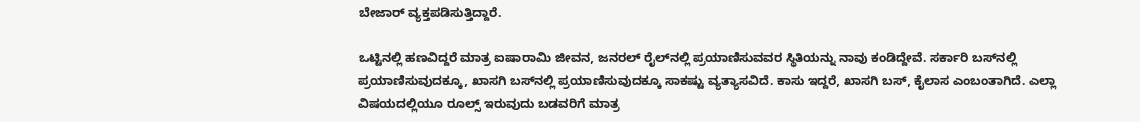ಬೇಜಾರ್ ವ್ಯಕ್ತಪಡಿಸುತ್ತಿದ್ದಾರೆ.

ಒಟ್ಟಿನಲ್ಲಿ ಹಣವಿದ್ದರೆ ಮಾತ್ರ ಐಷಾರಾಮಿ ಜೀವನ, ಜನರಲ್‌ ರೈಲ್‌ನಲ್ಲಿ ಪ್ರಯಾಣಿಸುವವರ ಸ್ಥಿತಿಯನ್ನು ನಾವು ಕಂಡಿದ್ದೇವೆ. ಸರ್ಕಾರಿ ಬಸ್‌ನಲ್ಲಿ ಪ್ರಯಾಣಿಸುವುದಕ್ಕೂ, ಖಾಸಗಿ ಬಸ್‌ನಲ್ಲಿ ಪ್ರಯಾಣಿಸುವುದಕ್ಕೂ ಸಾಕಷ್ಟು ವ್ಯತ್ಯಾಸವಿದೆ. ಕಾಸು ಇದ್ದರೆ, ಖಾಸಗಿ ಬಸ್‌, ಕೈಲಾಸ ಎಂಬಂತಾಗಿದೆ. ಎಲ್ಲಾ ವಿಷಯದಲ್ಲಿಯೂ ರೂಲ್ಸ್ ಇರುವುದು ಬಡವರಿಗೆ ಮಾತ್ರ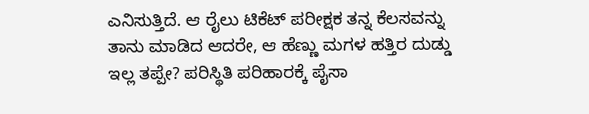ಎನಿಸುತ್ತಿದೆ. ಆ ರೈಲು ಟಿಕೆಟ್ ಪರೀಕ್ಷಕ ತನ್ನ ಕೆಲಸವನ್ನು ತಾನು ಮಾಡಿದ ಆದರೇ, ಆ ಹೆಣ್ಣು ಮಗಳ ಹತ್ತಿರ ದುಡ್ಡು ಇಲ್ಲ ತಪ್ಪೇ? ಪರಿಸ್ಥಿತಿ ಪರಿಹಾರಕ್ಕೆ ಪೈಸಾ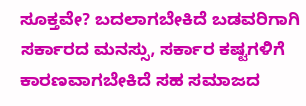ಸೂಕ್ತವೇ? ಬದಲಾಗಬೇಕಿದೆ ಬಡವರಿಗಾಗಿ ಸರ್ಕಾರದ ಮನಸ್ಸು, ಸರ್ಕಾರ ಕಷ್ಟಗಳಿಗೆ ಕಾರಣವಾಗಬೇಕಿದೆ ಸಹ ಸಮಾಜದ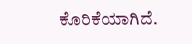ಕೊರಿಕೆಯಾಗಿದೆ.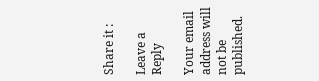Share it :

Leave a Reply

Your email address will not be published.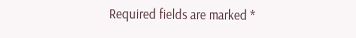Required fields are marked *